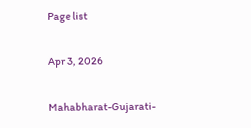Page list

Apr 3, 2026

Mahabharat-Gujarati-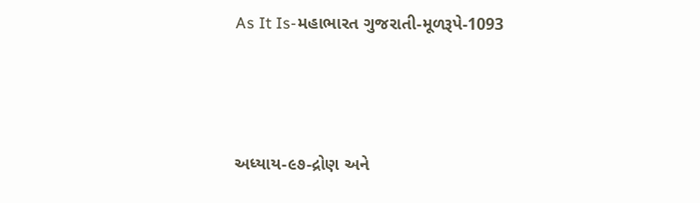As It Is-મહાભારત ગુજરાતી-મૂળરૂપે-1093



અધ્યાય-૯૭-દ્રોણ અને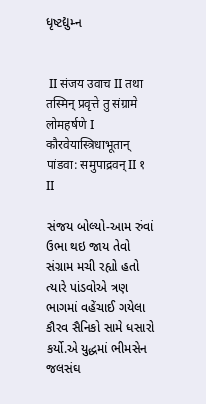ધૃષ્ટદ્યુમ્ન


 II संजय उवाच II तथा तस्मिन् प्रवृत्ते तु संग्रामे लोमहर्षणे I कौरवेयास्त्रिधाभूतान् पांडवा: समुपाद्रवन् II १ II

સંજય બોલ્યો-આમ રુંવાં ઉભા થઇ જાય તેવો સંગ્રામ મચી રહ્યો હતો ત્યારે પાંડવોએ ત્રણ ભાગમાં વહેંચાઈ ગયેલા કૌરવ સૈનિકો સામે ધસારો કર્યો.એ યુદ્ધમાં ભીમસેન જલસંઘ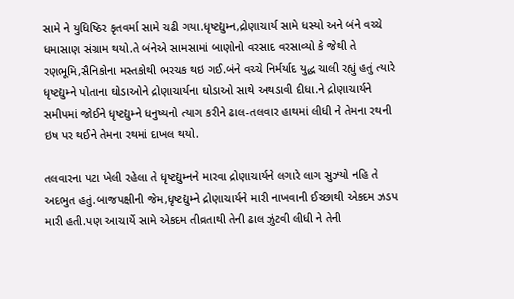સામે ને યુધિષ્ઠિર કૃતવર્મા સામે ચઢી ગયા.ધૃષ્ટદ્યુમ્ન,દ્રોણાચાર્ય સામે ધસ્યો અને બંને વચ્ચે ધમાસાણ સંગ્રામ થયો.તે બંનેએ સામસામાં બાણોનો વરસાદ વરસાવ્યો કે જેથી તે રણભૂમિ,સૈનિકોના મસ્તકોથી ભરચક થઇ ગઈ.બંને વચ્ચે નિર્મર્યાદ યુદ્ધ ચાલી રહ્યું હતું ત્યારે ધૃષ્ટદ્યુમ્ને પોતાના ઘોડાઓને દ્રોણાચાર્યના ઘોડાઓ સાથે અથડાવી દીધા.ને દ્રોણાચાર્યને સમીપમાં જોઈને ધૃષ્ટદ્યુમ્ને ધનુષ્યનો ત્યાગ કરીને ઢાલ-તલવાર હાથમાં લીધી ને તેમના રથની ઇષ પર થઈને તેમના રથમાં દાખલ થયો.

તલવારના પટા ખેલી રહેલા તે ધૃષ્ટદ્યુમ્નને મારવા દ્રોણાચાર્યને લગારે લાગ સુઝ્યો નહિ તે અદભુત હતું.બાજપક્ષીની જેમ,ધૃષ્ટદ્યુમ્ને દ્રોણાચાર્યને મારી નાખવાની ઈચ્છાથી એકદમ ઝડપ મારી હતી.પણ આચાર્યે સામે એકદમ તીવ્રતાથી તેની ઢાલ ઝુંટવી લીધી ને તેની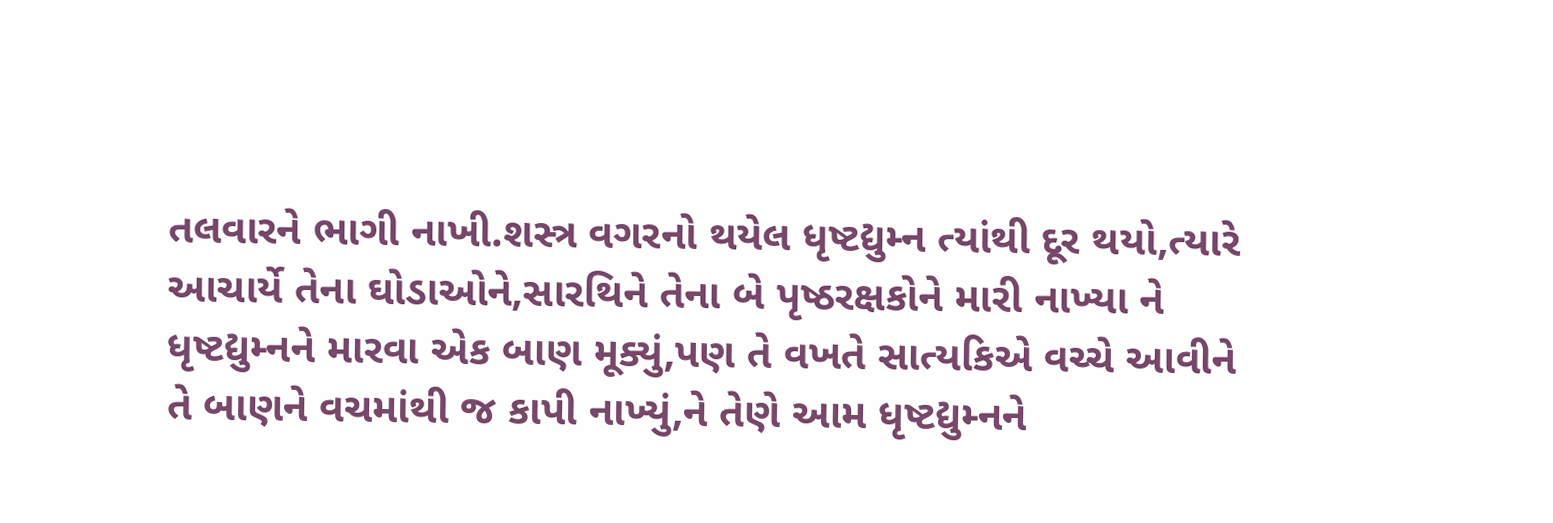તલવારને ભાગી નાખી.શસ્ત્ર વગરનો થયેલ ધૃષ્ટદ્યુમ્ન ત્યાંથી દૂર થયો,ત્યારે આચાર્યે તેના ઘોડાઓને,સારથિને તેના બે પૃષ્ઠરક્ષકોને મારી નાખ્યા ને ધૃષ્ટદ્યુમ્નને મારવા એક બાણ મૂક્યું,પણ તે વખતે સાત્યકિએ વચ્ચે આવીને તે બાણને વચમાંથી જ કાપી નાખ્યું,ને તેણે આમ ધૃષ્ટદ્યુમ્નને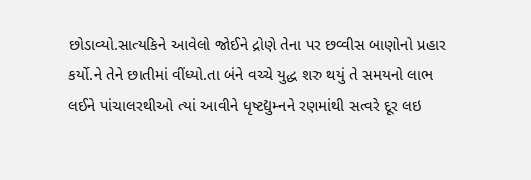છોડાવ્યો.સાત્યકિને આવેલો જોઈને દ્રોણે તેના પર છવ્વીસ બાણોનો પ્રહાર કર્યો.ને તેને છાતીમાં વીંધ્યો.તા બંને વચ્ચે યુદ્ધ શરુ થયું તે સમયનો લાભ લઈને પાંચાલરથીઓ ત્યાં આવીને ધૃષ્ટદ્યુમ્નને રણમાંથી સત્વરે દૂર લઇ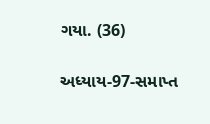ગયા. (36)

અધ્યાય-97-સમાપ્ત